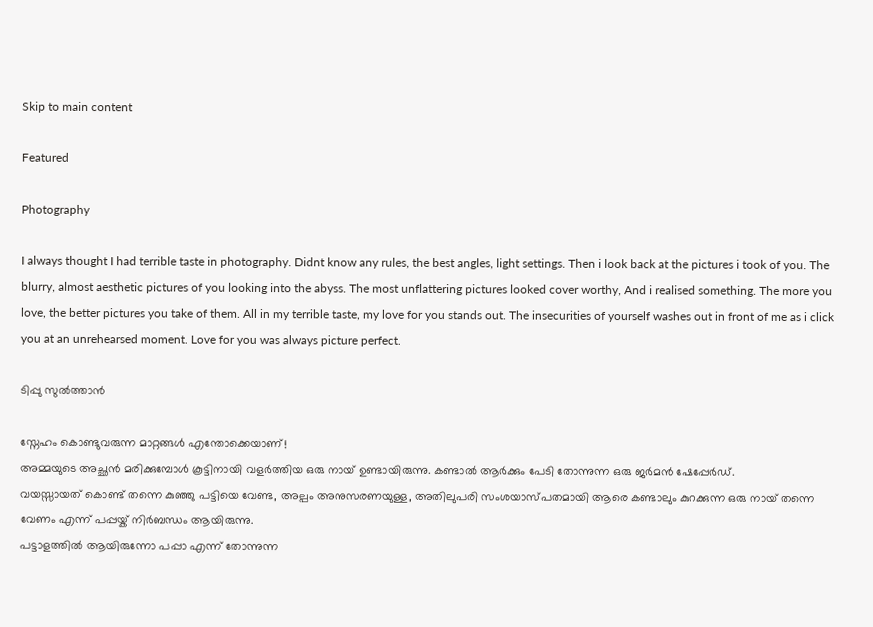Skip to main content

Featured

Photography

I always thought I had terrible taste in photography. Didnt know any rules, the best angles, light settings. Then i look back at the pictures i took of you. The blurry, almost aesthetic pictures of you looking into the abyss. The most unflattering pictures looked cover worthy, And i realised something. The more you love, the better pictures you take of them. All in my terrible taste, my love for you stands out. The insecurities of yourself washes out in front of me as i click you at an unrehearsed moment. Love for you was always picture perfect.

ടിപ്പു സുൽത്താൻ

സ്നേഹം കൊണ്ടുവരുന്ന മാറ്റങ്ങൾ എന്തോക്കെയാണ്!
അമ്മയുടെ അച്ഛൻ മരിക്കുമ്പോൾ കൂട്ടിനായി വളർത്തിയ ഒരു നായ് ഉണ്ടായിരുന്നു. കണ്ടാൽ ആർക്കും പേടി തോന്നുന്ന ഒരു ജർമൻ ഷേപ്പേർഡ്.
വയസ്സായത് കൊണ്ട് തന്നെ കുഞ്ഞു പട്ടിയെ വേണ്ട, അല്പം അനുസരണയുള്ള, അതിലുപരി സംശയാസ്പതമായി ആരെ കണ്ടാലും കുറക്കുന്ന ഒരു നായ് തന്നെ വേണം എന്ന് പപ്പയ്ക് നിർബന്ധം ആയിരുന്നു.
പട്ടാളത്തിൽ ആയിരുന്നോ പപ്പാ എന്ന് തോന്നുന്ന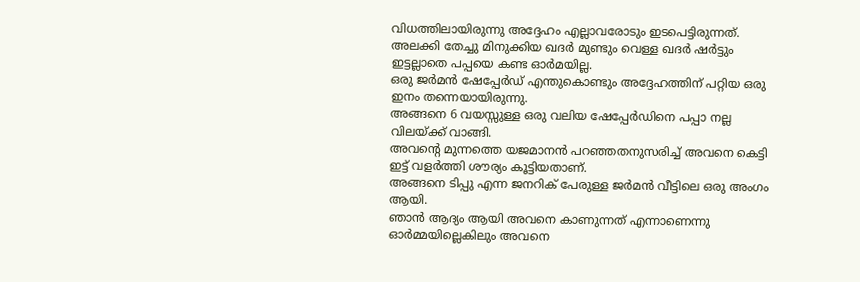വിധത്തിലായിരുന്നു അദ്ദേഹം എല്ലാവരോടും ഇടപെട്ടിരുന്നത്.
അലക്കി തേച്ചു മിനുക്കിയ ഖദർ മുണ്ടും വെള്ള ഖദർ ഷർട്ടും ഇട്ടല്ലാതെ പപ്പയെ കണ്ട ഓർമയില്ല.
ഒരു ജർമൻ ഷേപ്പേർഡ് എന്തുകൊണ്ടും അദ്ദേഹത്തിന് പറ്റിയ ഒരു ഇനം തന്നെയായിരുന്നു.
അങ്ങനെ 6 വയസ്സുള്ള ഒരു വലിയ ഷേപ്പേർഡിനെ പപ്പാ നല്ല വിലയ്ക്ക് വാങ്ങി.
അവന്റെ മുന്നത്തെ യജമാനൻ പറഞ്ഞതനുസരിച്ച് അവനെ കെട്ടി ഇട്ട് വളർത്തി ശൗര്യം കൂട്ടിയതാണ്.
അങ്ങനെ ടിപ്പു എന്ന ജനറിക് പേരുള്ള ജർമൻ വീട്ടിലെ ഒരു അംഗം ആയി.
ഞാൻ ആദ്യം ആയി അവനെ കാണുന്നത് എന്നാണെന്നു ഓർമ്മയില്ലെകിലും അവനെ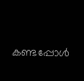കണ്ടപ്പോൾ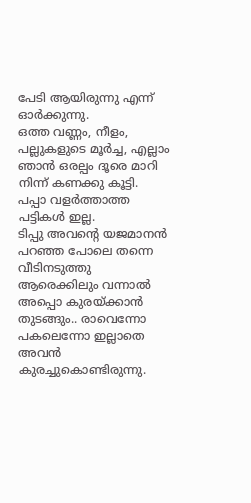പേടി ആയിരുന്നു എന്ന് ഓർക്കുന്നു.
ഒത്ത വണ്ണം, നീളം, പല്ലുകളുടെ മൂർച്ച, എല്ലാം ഞാൻ ഒരല്പം ദൂരെ മാറി നിന്ന് കണക്കു കൂട്ടി.
പപ്പാ വളർത്താത്ത പട്ടികൾ ഇല്ല.
ടിപ്പു അവന്റെ യജമാനൻ പറഞ്ഞ പോലെ തന്നെ വീടിനടുത്തു ആരെക്കിലും വന്നാൽ അപ്പൊ കുരയ്ക്കാൻ തുടങ്ങും.. രാവെന്നോ പകലെന്നോ ഇല്ലാതെ അവൻ കുരച്ചുകൊണ്ടിരുന്നു.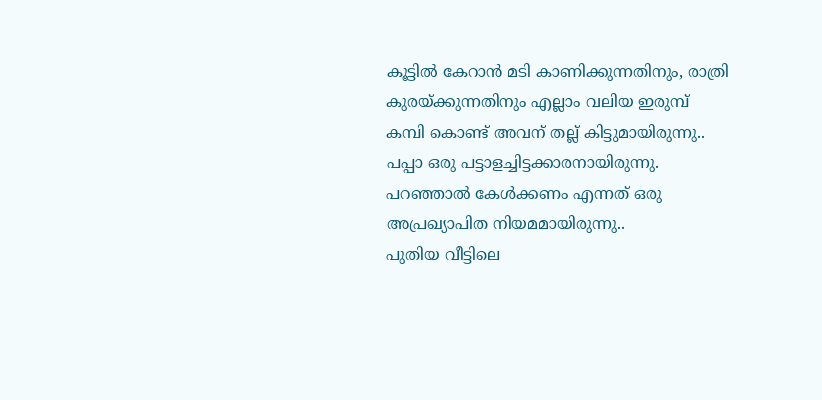കൂട്ടിൽ കേറാൻ മടി കാണിക്കുന്നതിനും, രാത്രി കുരയ്ക്കുന്നതിനും എല്ലാം വലിയ ഇരുമ്പ് കമ്പി കൊണ്ട് അവന് തല്ല് കിട്ടുമായിരുന്നു..
പപ്പാ ഒരു പട്ടാളച്ചിട്ടക്കാരനായിരുന്നു.
പറഞ്ഞാൽ കേൾക്കണം എന്നത് ഒരു അപ്രഖ്യാപിത നിയമമായിരുന്നു..
പുതിയ വീട്ടിലെ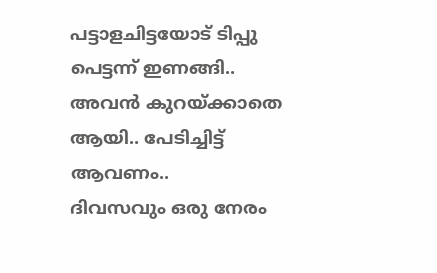പട്ടാളചിട്ടയോട് ടിപ്പു പെട്ടന്ന് ഇണങ്ങി..
അവൻ കുറയ്ക്കാതെ ആയി.. പേടിച്ചിട്ട് ആവണം..
ദിവസവും ഒരു നേരം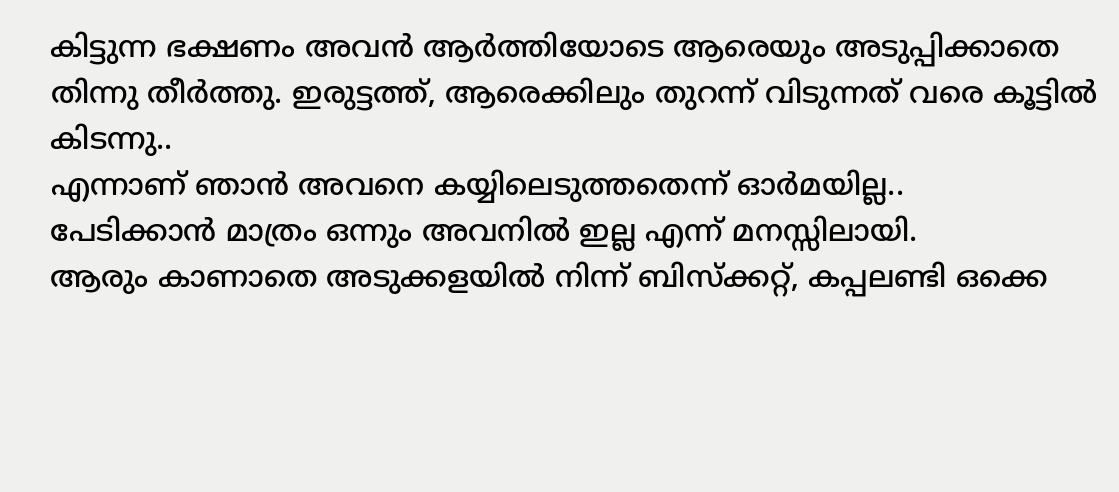കിട്ടുന്ന ഭക്ഷണം അവൻ ആർത്തിയോടെ ആരെയും അടുപ്പിക്കാതെ തിന്നു തീർത്തു. ഇരുട്ടത്ത്, ആരെക്കിലും തുറന്ന് വിടുന്നത് വരെ കൂട്ടിൽ കിടന്നു..
എന്നാണ് ഞാൻ അവനെ കയ്യിലെടുത്തതെന്ന് ഓർമയില്ല..
പേടിക്കാൻ മാത്രം ഒന്നും അവനിൽ ഇല്ല എന്ന് മനസ്സിലായി.
ആരും കാണാതെ അടുക്കളയിൽ നിന്ന് ബിസ്ക്കറ്റ്, കപ്പലണ്ടി ഒക്കെ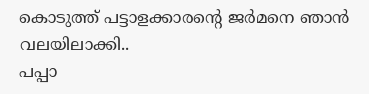കൊടുത്ത് പട്ടാളക്കാരന്റെ ജർമനെ ഞാൻ വലയിലാക്കി..
പപ്പാ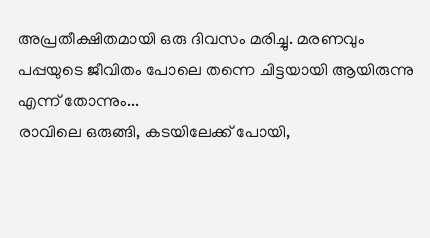അപ്രതീക്ഷിതമായി ഒരു ദിവസം മരിച്ചു. മരണവും പപ്പയുടെ ജീവിതം പോലെ തന്നെ ചിട്ടയായി ആയിരുന്നു എന്ന് തോന്നും...
രാവിലെ ഒരുങ്ങി, കടയിലേക്ക് പോയി,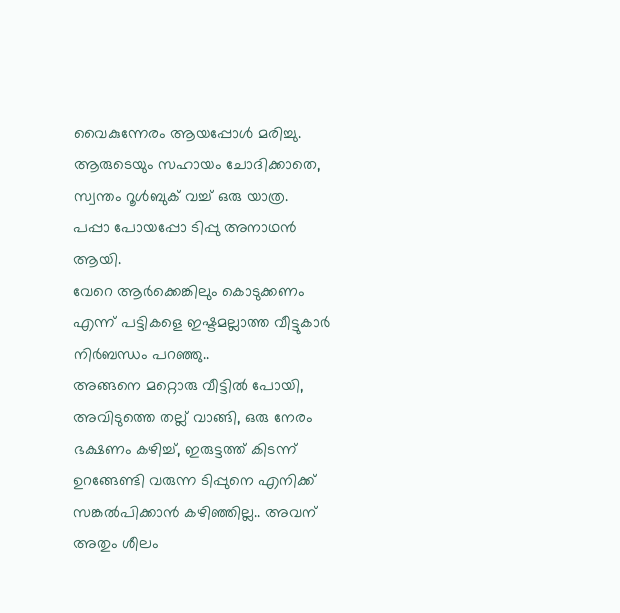വൈകുന്നേരം ആയപ്പോൾ മരിച്ചു. ആരുടെയും സഹായം ചോദിക്കാതെ, സ്വന്തം റൂൾബുക് വച്ച് ഒരു യാത്ര.
പപ്പാ പോയപ്പോ ടിപ്പു അനാഥൻ ആയി.
വേറെ ആർക്കെങ്കിലും കൊടുക്കണം എന്ന് പട്ടികളെ ഇഷ്ടമല്ലാത്ത വീട്ടുകാർ നിർബന്ധം പറഞ്ഞു..
അങ്ങനെ മറ്റൊരു വീട്ടിൽ പോയി, അവിടുത്തെ തല്ല് വാങ്ങി, ഒരു നേരം ഭക്ഷണം കഴിച്ച്, ഇരുട്ടത്ത് കിടന്ന് ഉറങ്ങേണ്ടി വരുന്ന ടിപ്പുനെ എനിക്ക് സങ്കൽപിക്കാൻ കഴിഞ്ഞില്ല.. അവന് അതും ശീലം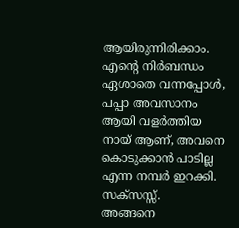ആയിരുന്നിരിക്കാം.
എന്റെ നിർബന്ധം ഏശാതെ വന്നപ്പോൾ, പപ്പാ അവസാനം ആയി വളർത്തിയ നായ് ആണ്, അവനെ കൊടുക്കാൻ പാടില്ല എന്ന നമ്പർ ഇറക്കി.
സക്സസ്സ്.
അങ്ങനെ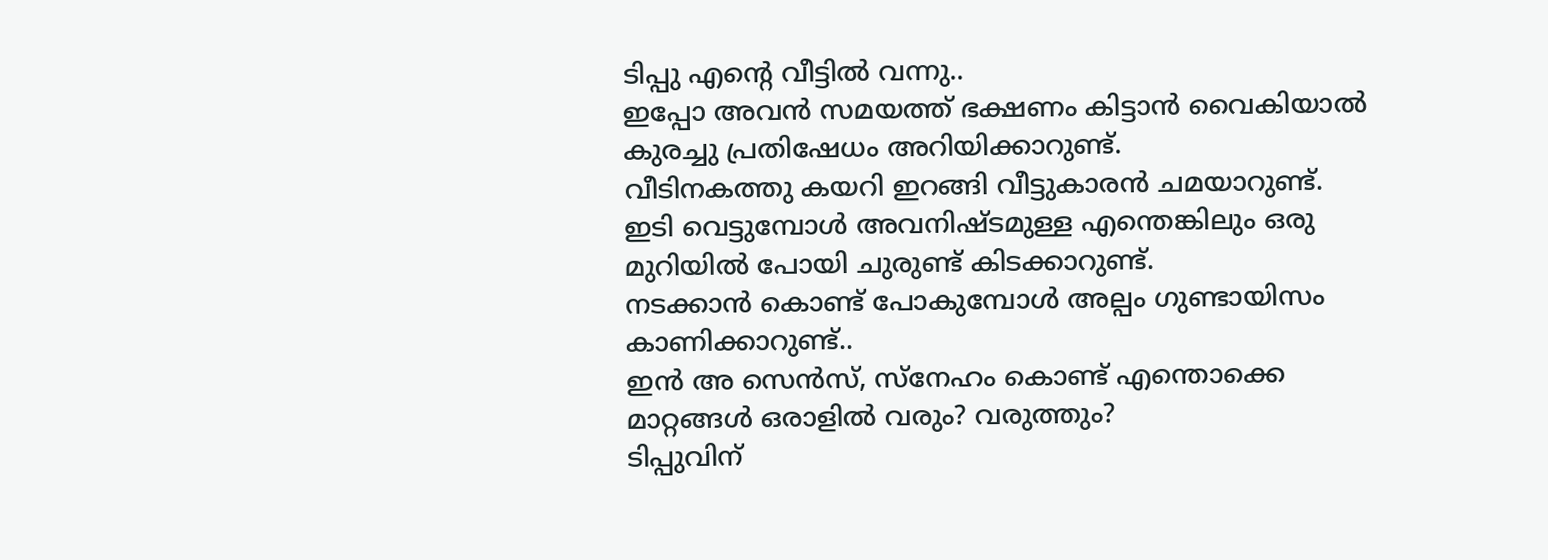ടിപ്പു എന്റെ വീട്ടിൽ വന്നു..
ഇപ്പോ അവൻ സമയത്ത് ഭക്ഷണം കിട്ടാൻ വൈകിയാൽ കുരച്ചു പ്രതിഷേധം അറിയിക്കാറുണ്ട്.
വീടിനകത്തു കയറി ഇറങ്ങി വീട്ടുകാരൻ ചമയാറുണ്ട്.
ഇടി വെട്ടുമ്പോൾ അവനിഷ്ടമുള്ള എന്തെങ്കിലും ഒരു മുറിയിൽ പോയി ചുരുണ്ട് കിടക്കാറുണ്ട്.
നടക്കാൻ കൊണ്ട് പോകുമ്പോൾ അല്പം ഗുണ്ടായിസം കാണിക്കാറുണ്ട്..
ഇൻ അ സെൻസ്, സ്നേഹം കൊണ്ട് എന്തൊക്കെ മാറ്റങ്ങൾ ഒരാളിൽ വരും? വരുത്തും?
ടിപ്പുവിന്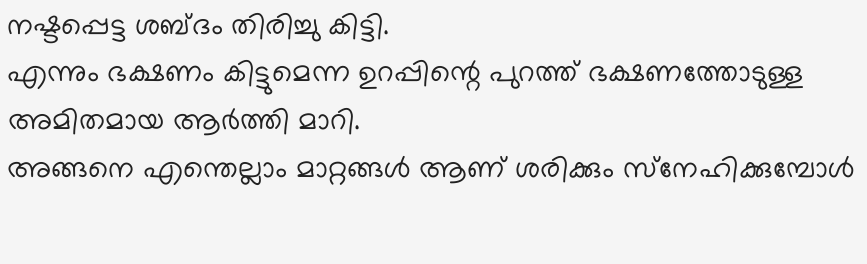നഷ്ടപ്പെട്ട ശബ്ദം തിരിച്ചു കിട്ടി.
എന്നും ഭക്ഷണം കിട്ടുമെന്ന ഉറപ്പിന്റെ പുറത്ത് ഭക്ഷണത്തോടുള്ള അമിതമായ ആർത്തി മാറി.
അങ്ങനെ എന്തെല്ലാം മാറ്റങ്ങൾ ആണ് ശരിക്കും സ്‌നേഹിക്കുമ്പോൾ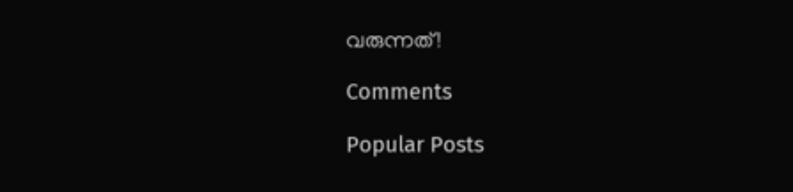വരുന്നത്!

Comments

Popular Posts